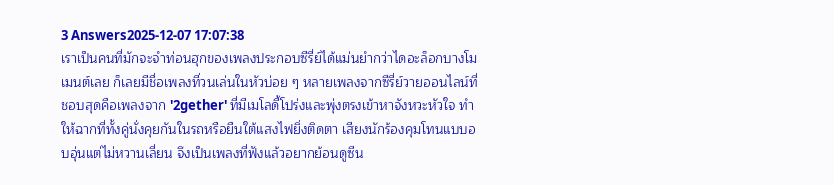3 Answers2025-12-07 17:07:38
เราเป็นคนที่มักจะจำท่อนฮุกของเพลงประกอบซีรี่ย์ได้แม่นยำกว่าไดอะล็อกบางโมเมนต์เลย ก็เลยมีชื่อเพลงที่วนเล่นในหัวบ่อย ๆ หลายเพลงจากซีรี่ย์วายออนไลน์ที่ชอบสุดคือเพลงจาก '2gether' ที่มีเมโลดี้โปร่งและพุ่งตรงเข้าหาจังหวะหัวใจ ทำให้ฉากที่ทั้งคู่นั่งคุยกันในรถหรือยืนใต้แสงไฟยิ่งติดตา เสียงนักร้องคุมโทนแบบอบอุ่นแต่ไม่หวานเลี่ยน จึงเป็นเพลงที่ฟังแล้วอยากย้อนดูซีน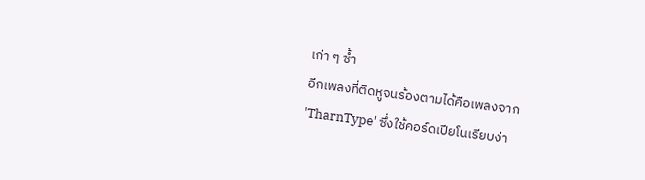เก่า ๆ ซ้ำ
อีกเพลงที่ติดหูจนร้องตามได้คือเพลงจาก 'TharnType' ซึ่งใช้คอร์ดเปียโนเรียบง่า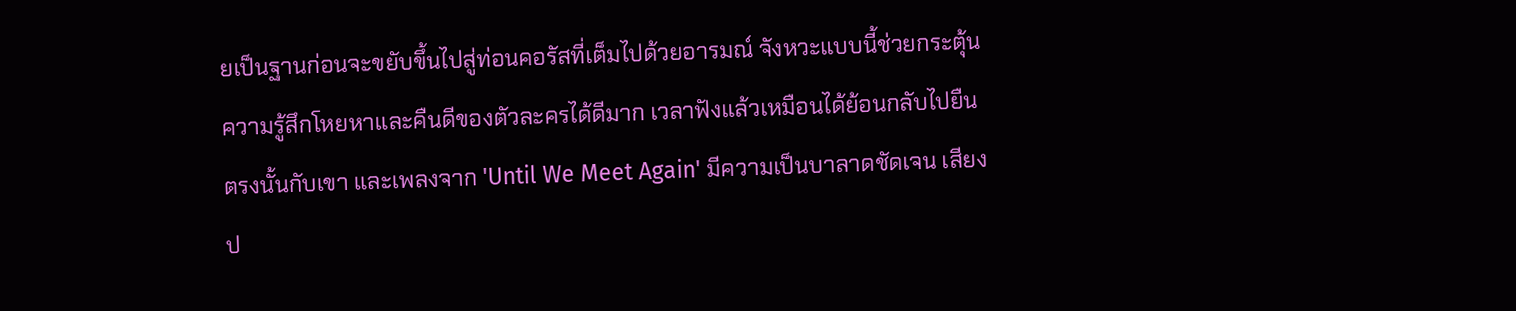ยเป็นฐานก่อนจะขยับขึ้นไปสู่ท่อนคอรัสที่เต็มไปด้วยอารมณ์ จังหวะแบบนี้ช่วยกระตุ้นความรู้สึกโหยหาและคืนดีของตัวละครได้ดีมาก เวลาฟังแล้วเหมือนได้ย้อนกลับไปยืนตรงนั้นกับเขา และเพลงจาก 'Until We Meet Again' มีความเป็นบาลาดชัดเจน เสียงป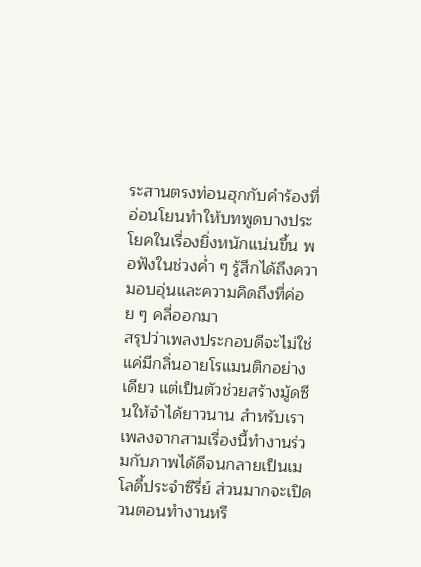ระสานตรงท่อนฮุกกับคำร้องที่อ่อนโยนทำให้บทพูดบางประโยคในเรื่องยิ่งหนักแน่นขึ้น พอฟังในช่วงค่ำ ๆ รู้สึกได้ถึงความอบอุ่นและความคิดถึงที่ค่อย ๆ คลี่ออกมา
สรุปว่าเพลงประกอบดีจะไม่ใช่แค่มีกลิ่นอายโรแมนติกอย่างเดียว แต่เป็นตัวช่วยสร้างมู้ดซีนให้จำได้ยาวนาน สำหรับเรา เพลงจากสามเรื่องนี้ทำงานร่วมกับภาพได้ดีจนกลายเป็นเมโลดี้ประจำซีรี่ย์ ส่วนมากจะเปิดวนตอนทำงานหรื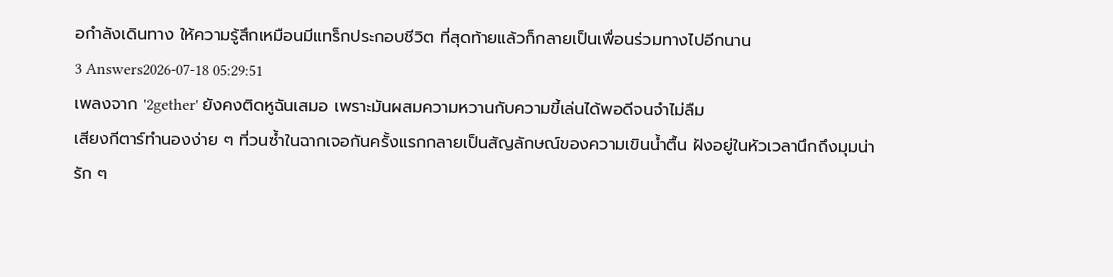อกำลังเดินทาง ให้ความรู้สึกเหมือนมีแทร็กประกอบชีวิต ที่สุดท้ายแล้วก็กลายเป็นเพื่อนร่วมทางไปอีกนาน
3 Answers2026-07-18 05:29:51
เพลงจาก '2gether' ยังคงติดหูฉันเสมอ เพราะมันผสมความหวานกับความขี้เล่นได้พอดีจนจำไม่ลืม
เสียงกีตาร์ทำนองง่าย ๆ ที่วนซ้ำในฉากเจอกันครั้งแรกกลายเป็นสัญลักษณ์ของความเขินน้ำตื้น ฝังอยู่ในหัวเวลานึกถึงมุมน่ารัก ๆ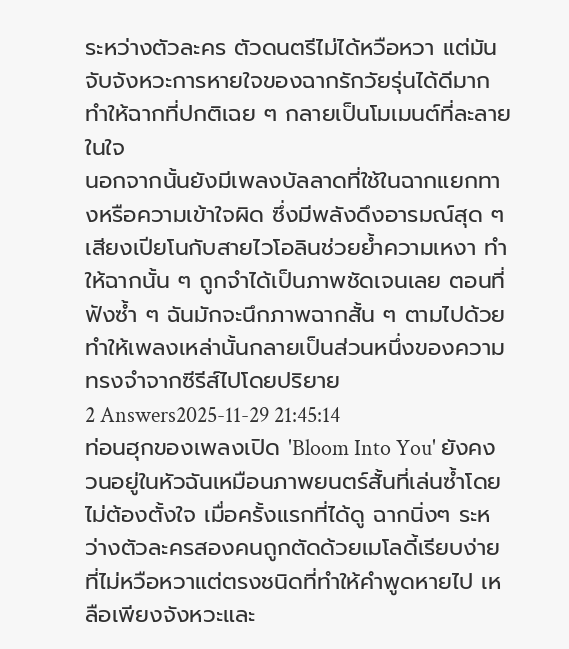ระหว่างตัวละคร ตัวดนตรีไม่ได้หวือหวา แต่มันจับจังหวะการหายใจของฉากรักวัยรุ่นได้ดีมาก ทำให้ฉากที่ปกติเฉย ๆ กลายเป็นโมเมนต์ที่ละลายในใจ
นอกจากนั้นยังมีเพลงบัลลาดที่ใช้ในฉากแยกทางหรือความเข้าใจผิด ซึ่งมีพลังดึงอารมณ์สุด ๆ เสียงเปียโนกับสายไวโอลินช่วยย้ำความเหงา ทำให้ฉากนั้น ๆ ถูกจำได้เป็นภาพชัดเจนเลย ตอนที่ฟังซ้ำ ๆ ฉันมักจะนึกภาพฉากสั้น ๆ ตามไปด้วย ทำให้เพลงเหล่านั้นกลายเป็นส่วนหนึ่งของความทรงจำจากซีรีส์ไปโดยปริยาย
2 Answers2025-11-29 21:45:14
ท่อนฮุกของเพลงเปิด 'Bloom Into You' ยังคงวนอยู่ในหัวฉันเหมือนภาพยนตร์สั้นที่เล่นซ้ำโดยไม่ต้องตั้งใจ เมื่อครั้งแรกที่ได้ดู ฉากนิ่งๆ ระหว่างตัวละครสองคนถูกตัดด้วยเมโลดี้เรียบง่ายที่ไม่หวือหวาแต่ตรงชนิดที่ทำให้คำพูดหายไป เหลือเพียงจังหวะและ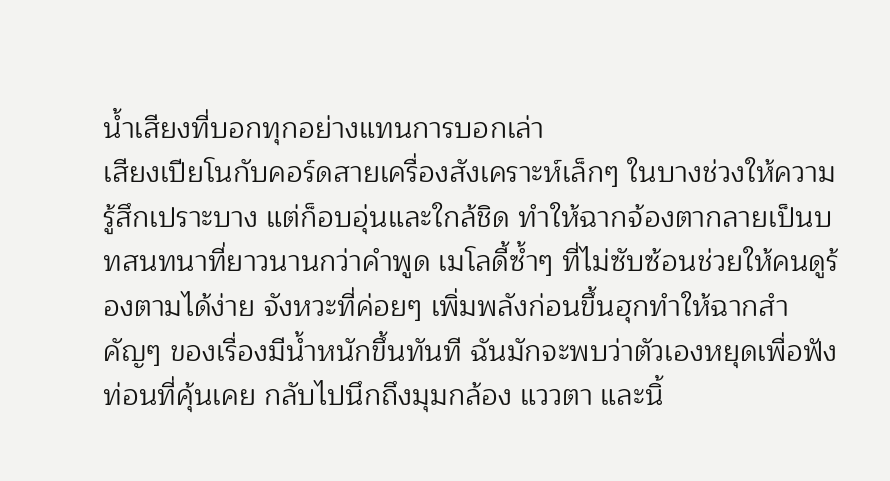น้ำเสียงที่บอกทุกอย่างแทนการบอกเล่า
เสียงเปียโนกับคอร์ดสายเครื่องสังเคราะห์เล็กๆ ในบางช่วงให้ความรู้สึกเปราะบาง แต่ก็อบอุ่นและใกล้ชิด ทำให้ฉากจ้องตากลายเป็นบทสนทนาที่ยาวนานกว่าคำพูด เมโลดี้ซ้ำๆ ที่ไม่ซับซ้อนช่วยให้คนดูร้องตามได้ง่าย จังหวะที่ค่อยๆ เพิ่มพลังก่อนขึ้นฮุกทำให้ฉากสำคัญๆ ของเรื่องมีน้ำหนักขึ้นทันที ฉันมักจะพบว่าตัวเองหยุดเพื่อฟังท่อนที่คุ้นเคย กลับไปนึกถึงมุมกล้อง แววตา และนิ้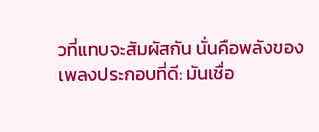วที่แทบจะสัมผัสกัน นั่นคือพลังของเพลงประกอบที่ดี: มันเชื่อ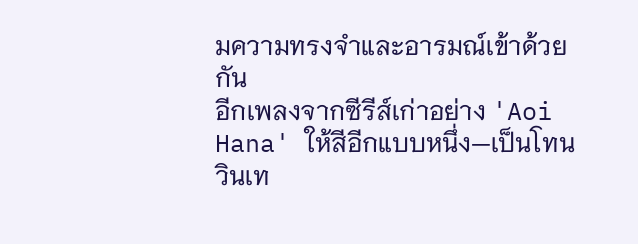มความทรงจำและอารมณ์เข้าด้วยกัน
อีกเพลงจากซีรีส์เก่าอย่าง 'Aoi Hana' ให้สีอีกแบบหนึ่ง—เป็นโทนวินเท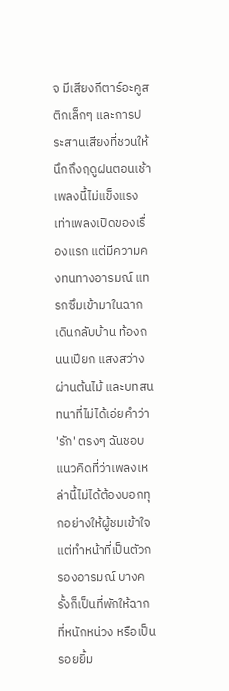จ มีเสียงกีตาร์อะคูสติกเล็กๆ และการประสานเสียงที่ชวนให้นึกถึงฤดูฝนตอนเช้า เพลงนี้ไม่แข็งแรงเท่าเพลงเปิดของเรื่องแรก แต่มีความคงทนทางอารมณ์ แทรกซึมเข้ามาในฉากเดินกลับบ้าน ท้องถนนเปียก แสงสว่างผ่านต้นไม้ และบทสนทนาที่ไม่ได้เอ่ยคำว่า 'รัก' ตรงๆ ฉันชอบแนวคิดที่ว่าเพลงเหล่านี้ไม่ได้ต้องบอกทุกอย่างให้ผู้ชมเข้าใจ แต่ทำหน้าที่เป็นตัวกรองอารมณ์ บางครั้งก็เป็นที่พักให้ฉากที่หนักหน่วง หรือเป็นรอยยิ้ม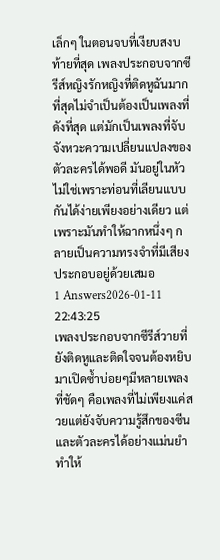เล็กๆ ในตอนจบที่เงียบสงบ
ท้ายที่สุด เพลงประกอบจากซีรีส์หญิงรักหญิงที่ติดหูฉันมากที่สุดไม่จำเป็นต้องเป็นเพลงที่ดังที่สุด แต่มักเป็นเพลงที่จับจังหวะความเปลี่ยนแปลงของตัวละครได้พอดี มันอยู่ในหัวไม่ใช่เพราะท่อนที่เลียนแบบกันได้ง่ายเพียงอย่างเดียว แต่เพราะมันทำให้ฉากหนึ่งๆ กลายเป็นความทรงจำที่มีเสียงประกอบอยู่ด้วยเสมอ
1 Answers2026-01-11 22:43:25
เพลงประกอบจากซีรีส์วายที่ยังติดหูและติดใจจนต้องหยิบมาเปิดซ้ำบ่อยๆมีหลายเพลง ที่ชัดๆ คือเพลงที่ไม่เพียงแค่สวยแต่ยังจับความรู้สึกของซีนและตัวละครได้อย่างแม่นยำ ทำให้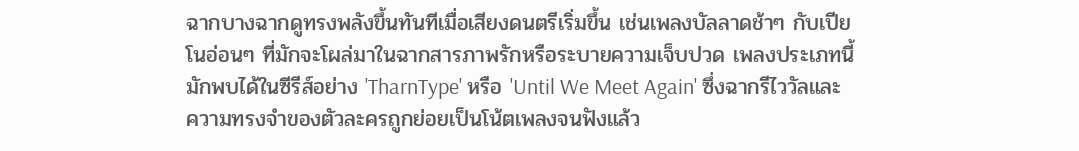ฉากบางฉากดูทรงพลังขึ้นทันทีเมื่อเสียงดนตรีเริ่มขึ้น เช่นเพลงบัลลาดช้าๆ กับเปียโนอ่อนๆ ที่มักจะโผล่มาในฉากสารภาพรักหรือระบายความเจ็บปวด เพลงประเภทนี้มักพบได้ในซีรีส์อย่าง 'TharnType' หรือ 'Until We Meet Again' ซึ่งฉากรีไววัลและความทรงจำของตัวละครถูกย่อยเป็นโน้ตเพลงจนฟังแล้ว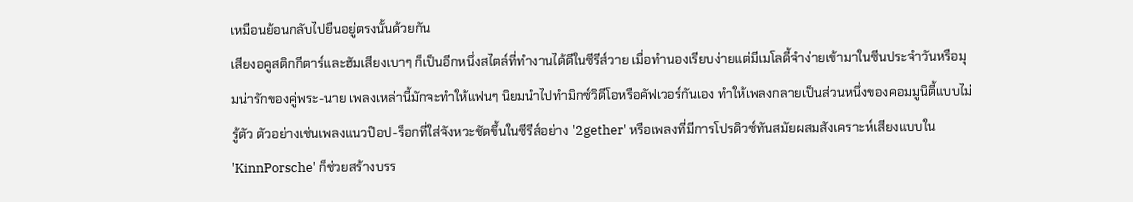เหมือนย้อนกลับไปยืนอยู่ตรงนั้นด้วยกัน
เสียงอคูสติกกีตาร์และฮัมเสียงเบาๆ ก็เป็นอีกหนึ่งสไตล์ที่ทำงานได้ดีในซีรีส์วาย เมื่อทำนองเรียบง่ายแต่มีเมโลดี้จำง่ายเข้ามาในซีนประจำวันหรือมุมน่ารักของคู่พระ-นาย เพลงเหล่านี้มักจะทำให้แฟนๆ นิยมนำไปทำมิกซ์วิดีโอหรือคัฟเวอร์กันเอง ทำให้เพลงกลายเป็นส่วนหนึ่งของคอมมูนิตี้แบบไม่รู้ตัว ตัวอย่างเช่นเพลงแนวป๊อป-ร็อกที่ใส่จังหวะชัดขึ้นในซีรีส์อย่าง '2gether' หรือเพลงที่มีการโปรดิวซ์ทันสมัยผสมสังเคราะห์เสียงแบบใน 'KinnPorsche' ก็ช่วยสร้างบรร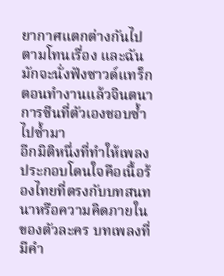ยากาศแตกต่างกันไปตามโทนเรื่อง และฉันมักจะนั่งฟังซาวด์แทร็กตอนทำงานแล้วจินตนาการซีนที่ตัวเองชอบซ้ำไปซ้ำมา
อีกมิติหนึ่งที่ทำให้เพลงประกอบโดนใจคือเนื้อร้องไทยที่ตรงกับบทสนทนาหรือความคิดภายในของตัวละคร บทเพลงที่มีคำ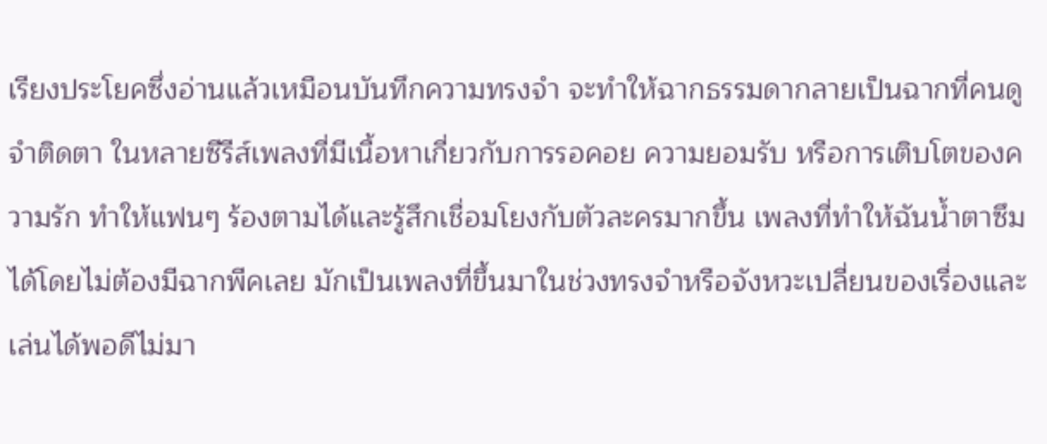เรียงประโยคซึ่งอ่านแล้วเหมือนบันทึกความทรงจำ จะทำให้ฉากธรรมดากลายเป็นฉากที่คนดูจำติดตา ในหลายซีรีส์เพลงที่มีเนื้อหาเกี่ยวกับการรอคอย ความยอมรับ หรือการเติบโตของความรัก ทำให้แฟนๆ ร้องตามได้และรู้สึกเชื่อมโยงกับตัวละครมากขึ้น เพลงที่ทำให้ฉันน้ำตาซึมได้โดยไม่ต้องมีฉากพีคเลย มักเป็นเพลงที่ขึ้นมาในช่วงทรงจำหรือจังหวะเปลี่ยนของเรื่องและเล่นได้พอดีไม่มา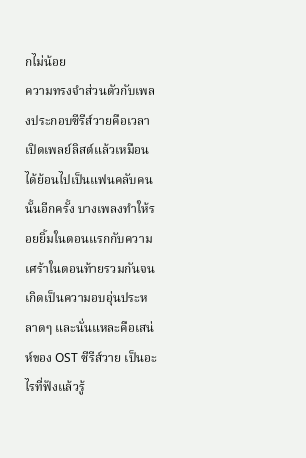กไม่น้อย
ความทรงจำส่วนตัวกับเพลงประกอบซีรีส์วายคือเวลาเปิดเพลย์ลิสต์แล้วเหมือนได้ย้อนไปเป็นแฟนคลับคนนั้นอีกครั้ง บางเพลงทำให้รอยยิ้มในตอนแรกกับความเศร้าในตอนท้ายรวมกันจนเกิดเป็นความอบอุ่นประหลาดๆ และนั่นแหละคือเสน่ห์ของ OST ซีรีส์วาย เป็นอะไรที่ฟังแล้วรู้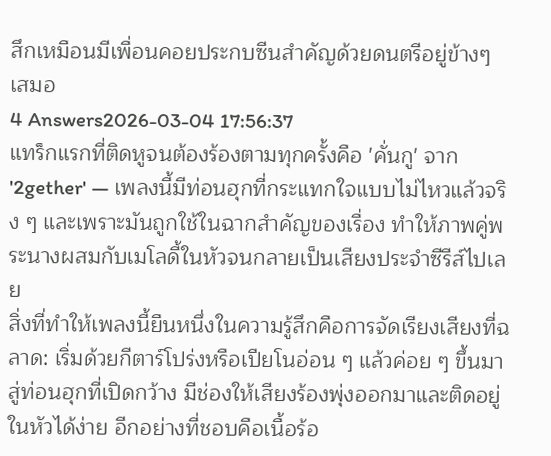สึกเหมือนมีเพื่อนคอยประกบซีนสำคัญด้วยดนตรีอยู่ข้างๆ เสมอ
4 Answers2026-03-04 17:56:37
แทร็กแรกที่ติดหูจนต้องร้องตามทุกครั้งคือ 'คั่นกู' จาก '2gether' — เพลงนี้มีท่อนฮุกที่กระแทกใจแบบไม่ไหวแล้วจริง ๆ และเพราะมันถูกใช้ในฉากสำคัญของเรื่อง ทำให้ภาพคู่พระนางผสมกับเมโลดี้ในหัวจนกลายเป็นเสียงประจำซีรีส์ไปเลย
สิ่งที่ทำให้เพลงนี้ยืนหนึ่งในความรู้สึกคือการจัดเรียงเสียงที่ฉลาด: เริ่มด้วยกีตาร์โปร่งหรือเปียโนอ่อน ๆ แล้วค่อย ๆ ขึ้นมาสู่ท่อนฮุกที่เปิดกว้าง มีช่องให้เสียงร้องพุ่งออกมาและติดอยู่ในหัวได้ง่าย อีกอย่างที่ชอบคือเนื้อร้อ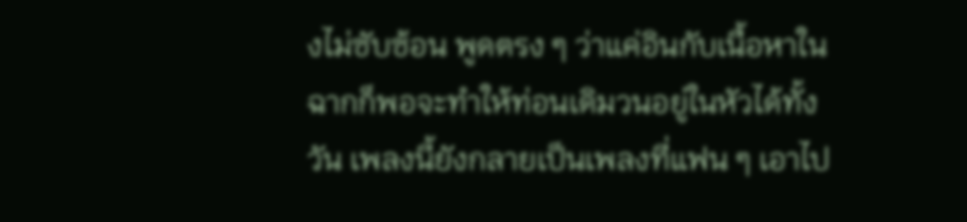งไม่ซับซ้อน พูดตรง ๆ ว่าแค่อินกับเนื้อหาในฉากก็พอจะทำให้ท่อนเดิมวนอยู่ในหัวได้ทั้งวัน เพลงนี้ยังกลายเป็นเพลงที่แฟน ๆ เอาไป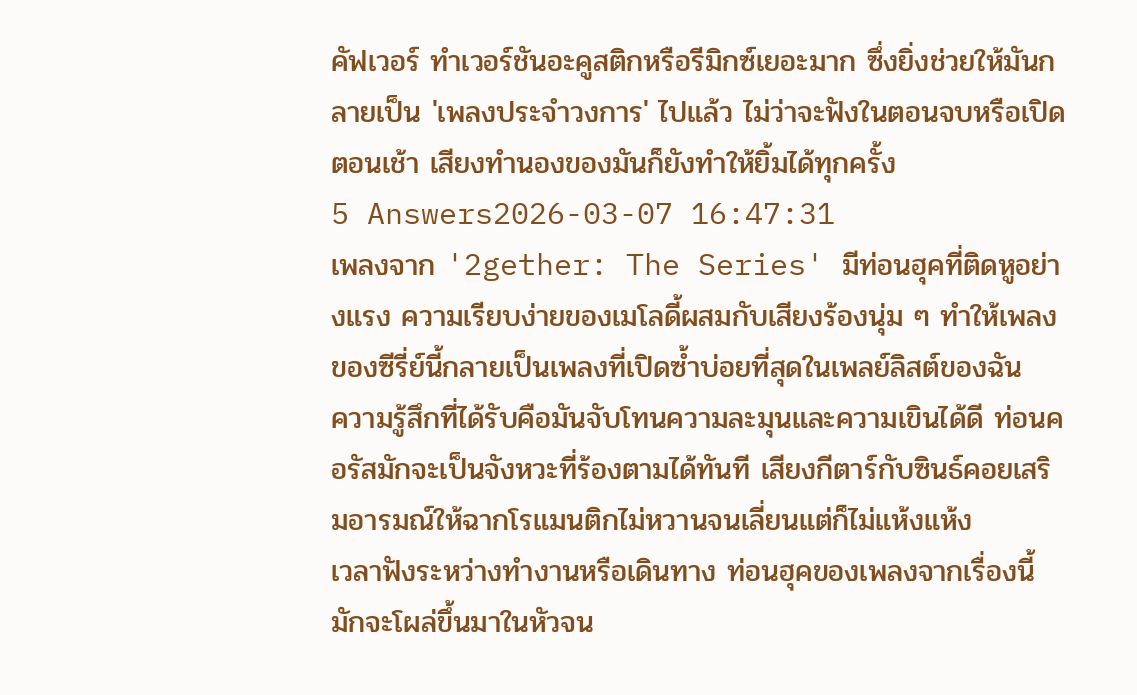คัฟเวอร์ ทำเวอร์ชันอะคูสติกหรือรีมิกซ์เยอะมาก ซึ่งยิ่งช่วยให้มันกลายเป็น 'เพลงประจำวงการ' ไปแล้ว ไม่ว่าจะฟังในตอนจบหรือเปิดตอนเช้า เสียงทำนองของมันก็ยังทำให้ยิ้มได้ทุกครั้ง
5 Answers2026-03-07 16:47:31
เพลงจาก '2gether: The Series' มีท่อนฮุคที่ติดหูอย่างแรง ความเรียบง่ายของเมโลดี้ผสมกับเสียงร้องนุ่ม ๆ ทำให้เพลงของซีรี่ย์นี้กลายเป็นเพลงที่เปิดซ้ำบ่อยที่สุดในเพลย์ลิสต์ของฉัน
ความรู้สึกที่ได้รับคือมันจับโทนความละมุนและความเขินได้ดี ท่อนคอรัสมักจะเป็นจังหวะที่ร้องตามได้ทันที เสียงกีตาร์กับซินธ์คอยเสริมอารมณ์ให้ฉากโรแมนติกไม่หวานจนเลี่ยนแต่ก็ไม่แห้งแห้ง
เวลาฟังระหว่างทำงานหรือเดินทาง ท่อนฮุคของเพลงจากเรื่องนี้มักจะโผล่ขึ้นมาในหัวจน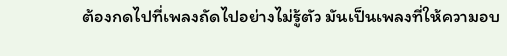ต้องกดไปที่เพลงถัดไปอย่างไม่รู้ตัว มันเป็นเพลงที่ให้ความอบ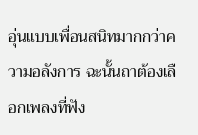อุ่นแบบเพื่อนสนิทมากกว่าความอลังการ ฉะนั้นถาต้องเลือกเพลงที่ฟัง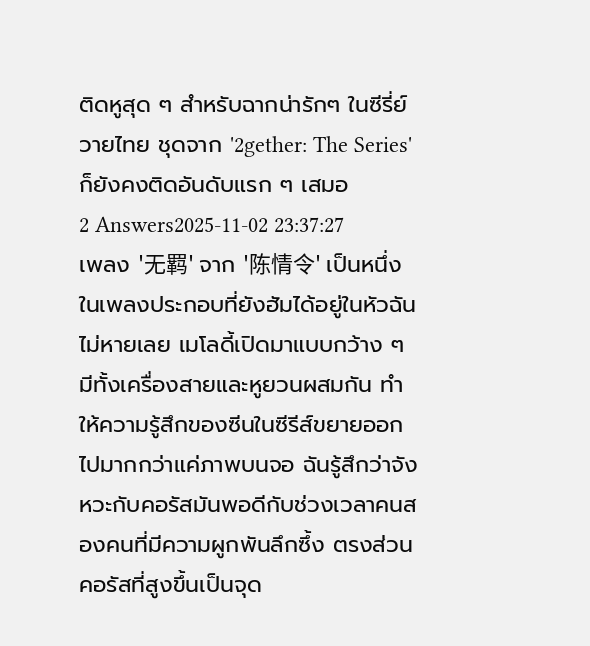ติดหูสุด ๆ สำหรับฉากน่ารักๆ ในซีรี่ย์วายไทย ชุดจาก '2gether: The Series' ก็ยังคงติดอันดับแรก ๆ เสมอ
2 Answers2025-11-02 23:37:27
เพลง '无羁' จาก '陈情令' เป็นหนึ่งในเพลงประกอบที่ยังฮัมได้อยู่ในหัวฉันไม่หายเลย เมโลดี้เปิดมาแบบกว้าง ๆ มีทั้งเครื่องสายและหูยวนผสมกัน ทำให้ความรู้สึกของซีนในซีรีส์ขยายออกไปมากกว่าแค่ภาพบนจอ ฉันรู้สึกว่าจังหวะกับคอรัสมันพอดีกับช่วงเวลาคนสองคนที่มีความผูกพันลึกซึ้ง ตรงส่วนคอรัสที่สูงขึ้นเป็นจุด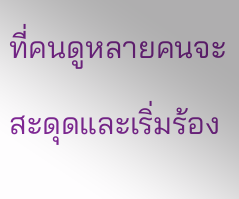ที่คนดูหลายคนจะสะดุดและเริ่มร้อง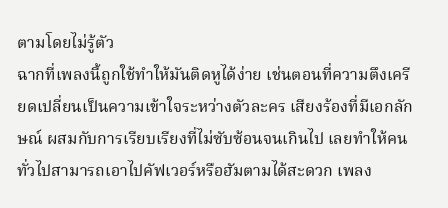ตามโดยไม่รู้ตัว
ฉากที่เพลงนี้ถูกใช้ทำให้มันติดหูได้ง่าย เช่นตอนที่ความตึงเครียดเปลี่ยนเป็นความเข้าใจระหว่างตัวละคร เสียงร้องที่มีเอกลักษณ์ ผสมกับการเรียบเรียงที่ไม่ซับซ้อนจนเกินไป เลยทำให้คนทั่วไปสามารถเอาไปคัฟเวอร์หรือฮัมตามได้สะดวก เพลง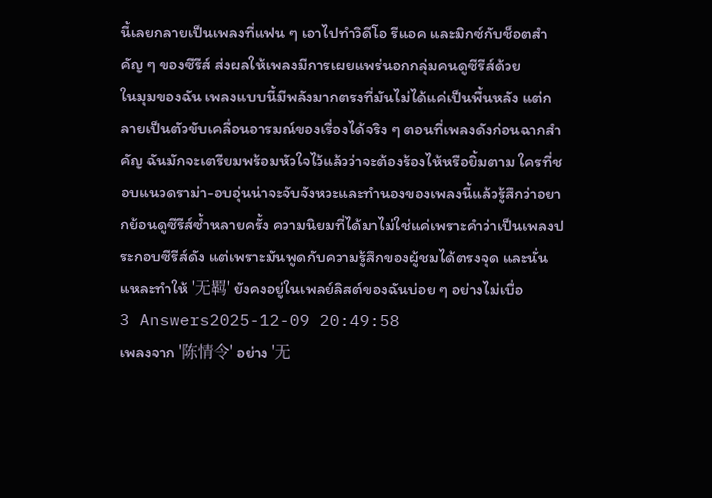นี้เลยกลายเป็นเพลงที่แฟน ๆ เอาไปทำวิดีโอ รีแอค และมิกซ์กับช็อตสำคัญ ๆ ของซีรีส์ ส่งผลให้เพลงมีการเผยแพร่นอกกลุ่มคนดูซีรีส์ด้วย
ในมุมของฉัน เพลงแบบนี้มีพลังมากตรงที่มันไม่ได้แค่เป็นพื้นหลัง แต่กลายเป็นตัวขับเคลื่อนอารมณ์ของเรื่องได้จริง ๆ ตอนที่เพลงดังก่อนฉากสำคัญ ฉันมักจะเตรียมพร้อมหัวใจไว้แล้วว่าจะต้องร้องไห้หรือยิ้มตาม ใครที่ชอบแนวดราม่า-อบอุ่นน่าจะจับจังหวะและทำนองของเพลงนี้แล้วรู้สึกว่าอยากย้อนดูซีรีส์ซ้ำหลายครั้ง ความนิยมที่ได้มาไม่ใช่แค่เพราะคำว่าเป็นเพลงประกอบซีรีส์ดัง แต่เพราะมันพูดกับความรู้สึกของผู้ชมได้ตรงจุด และนั่นแหละทำให้ '无羁' ยังคงอยู่ในเพลย์ลิสต์ของฉันบ่อย ๆ อย่างไม่เบื่อ
3 Answers2025-12-09 20:49:58
เพลงจาก '陈情令' อย่าง '无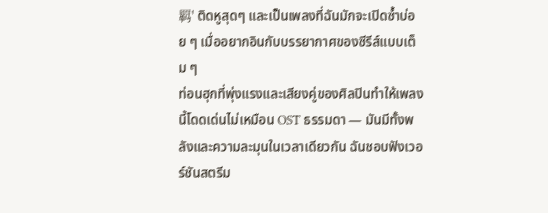羁' ติดหูสุดๆ และเป็นเพลงที่ฉันมักจะเปิดซ้ำบ่อย ๆ เมื่ออยากอินกับบรรยากาศของซีรีส์แบบเต็ม ๆ
ท่อนฮุกที่พุ่งแรงและเสียงคู่ของศิลปินทำให้เพลงนี้โดดเด่นไม่เหมือน OST ธรรมดา — มันมีทั้งพลังและความละมุนในเวลาเดียวกัน ฉันชอบฟังเวอร์ชันสตรีม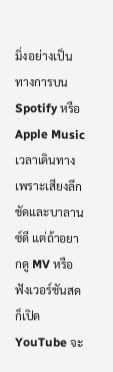มิ่งอย่างเป็นทางการบน Spotify หรือ Apple Music เวลาเดินทาง เพราะเสียงลึกชัดและบาลานซ์ดี แต่ถ้าอยากดู MV หรือฟังเวอร์ชันสดก็เปิด YouTube จะ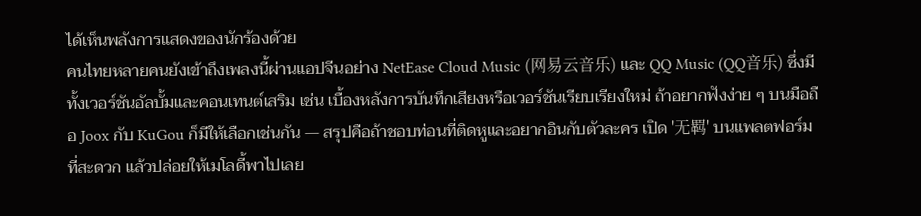ได้เห็นพลังการแสดงของนักร้องด้วย
คนไทยหลายคนยังเข้าถึงเพลงนี้ผ่านแอปจีนอย่าง NetEase Cloud Music (网易云音乐) และ QQ Music (QQ音乐) ซึ่งมีทั้งเวอร์ชันอัลบั้มและคอนเทนต์เสริม เช่น เบื้องหลังการบันทึกเสียงหรือเวอร์ชันเรียบเรียงใหม่ ถ้าอยากฟังง่าย ๆ บนมือถือ Joox กับ KuGou ก็มีให้เลือกเช่นกัน — สรุปคือถ้าชอบท่อนที่ติดหูและอยากอินกับตัวละคร เปิด '无羁' บนแพลตฟอร์มที่สะดวก แล้วปล่อยให้เมโลดี้พาไปเลย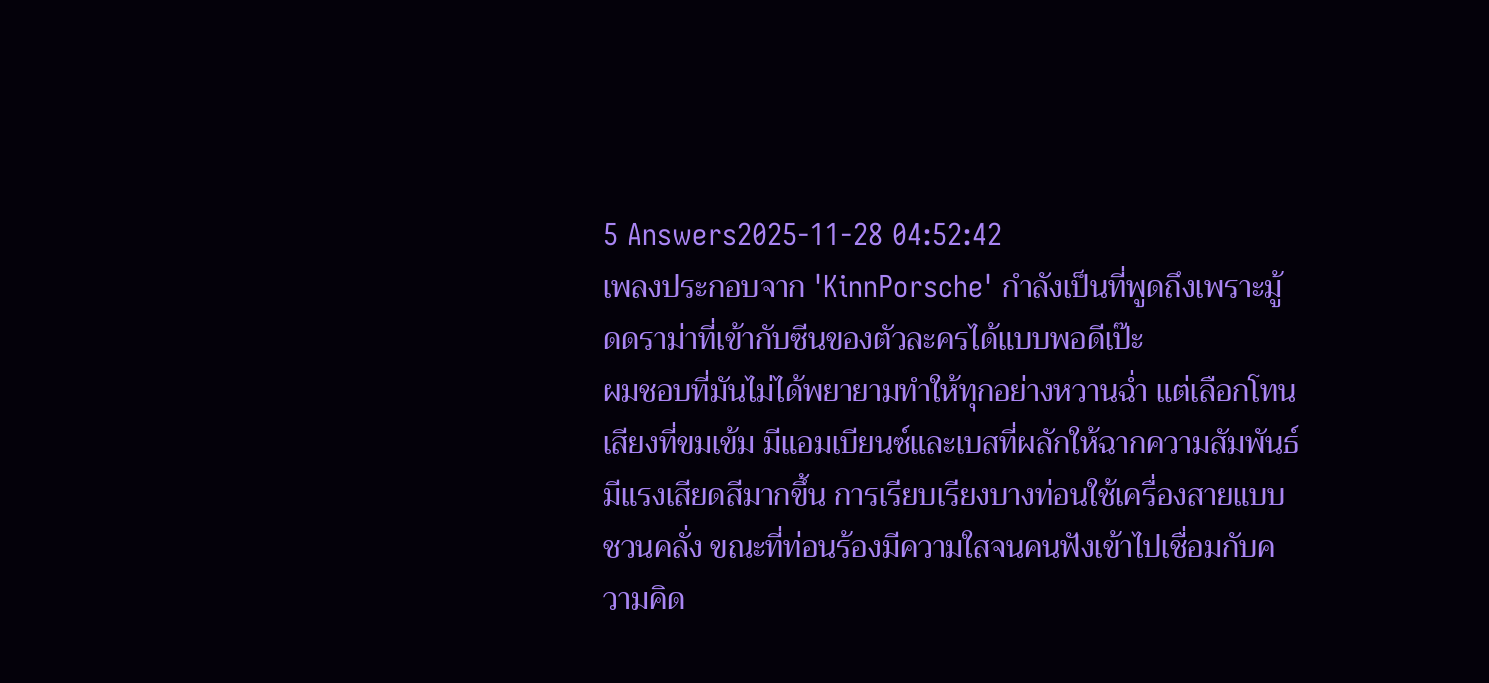5 Answers2025-11-28 04:52:42
เพลงประกอบจาก 'KinnPorsche' กำลังเป็นที่พูดถึงเพราะมู้ดดราม่าที่เข้ากับซีนของตัวละครได้แบบพอดีเป๊ะ
ผมชอบที่มันไม่ได้พยายามทำให้ทุกอย่างหวานฉ่ำ แต่เลือกโทนเสียงที่ขมเข้ม มีแอมเบียนซ์และเบสที่ผลักให้ฉากความสัมพันธ์มีแรงเสียดสีมากขึ้น การเรียบเรียงบางท่อนใช้เครื่องสายแบบชวนคลั่ง ขณะที่ท่อนร้องมีความใสจนคนฟังเข้าไปเชื่อมกับความคิด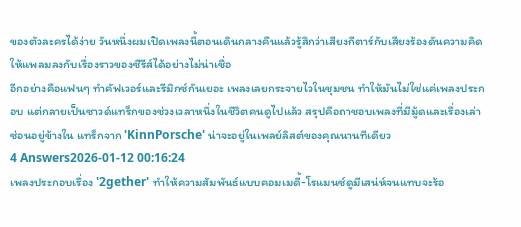ของตัวละครได้ง่าย วันหนึ่งผมเปิดเพลงนี้ตอนเดินกลางคืนแล้วรู้สึกว่าเสียงกีตาร์กับเสียงร้องดันความคิดให้แพลมลงกับเรื่องราวของซีรีส์ได้อย่างไม่น่าเชื่อ
อีกอย่างคือแฟนๆ ทำคัฟเวอร์และรีมิกซ์กันเยอะ เพลงเลยกระจายไวในชุมชน ทำให้มันไม่ใช่แค่เพลงประกอบ แต่กลายเป็นซาวด์แทร็กของช่วงเวลาหนึ่งในชีวิตคนดูไปแล้ว สรุปคือถาชอบเพลงที่มีมู้ดและเรื่องเล่าซ่อนอยู่ข้างใน แทร็กจาก 'KinnPorsche' น่าจะอยู่ในเพลย์ลิสต์ของคุณนานทีเดียว
4 Answers2026-01-12 00:16:24
เพลงประกอบเรื่อง '2gether' ทำให้ความสัมพันธ์แบบคอมเมดี้-โรแมนซ์ดูมีเสน่ห์จนแทบจะร้อ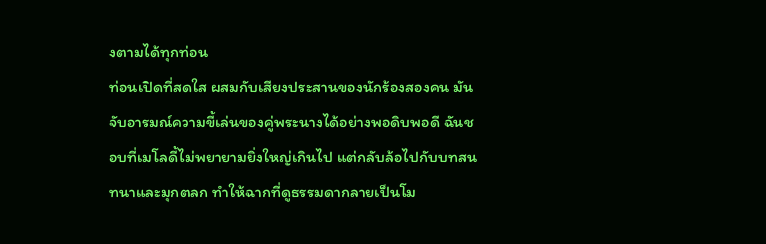งตามได้ทุกท่อน
ท่อนเปิดที่สดใส ผสมกับเสียงประสานของนักร้องสองคน มันจับอารมณ์ความขี้เล่นของคู่พระนางได้อย่างพอดิบพอดี ฉันชอบที่เมโลดี้ไม่พยายามยิ่งใหญ่เกินไป แต่กลับล้อไปกับบทสนทนาและมุกตลก ทำให้ฉากที่ดูธรรมดากลายเป็นโม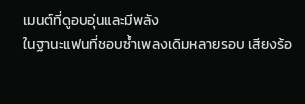เมนต์ที่ดูอบอุ่นและมีพลัง
ในฐานะแฟนที่ชอบซ้ำเพลงเดิมหลายรอบ เสียงร้อ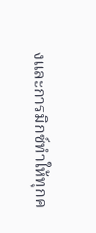งและการมิกซ์ทำให้ทุกค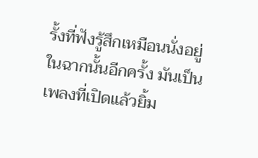รั้งที่ฟังรู้สึกเหมือนนั่งอยู่ในฉากนั้นอีกครั้ง มันเป็นเพลงที่เปิดแล้วยิ้ม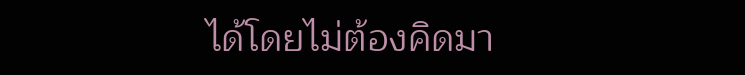ได้โดยไม่ต้องคิดมา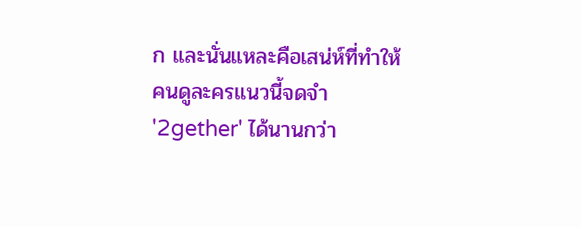ก และนั่นแหละคือเสน่ห์ที่ทำให้คนดูละครแนวนี้จดจำ '2gether' ได้นานกว่า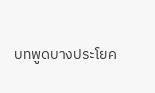บทพูดบางประโยค